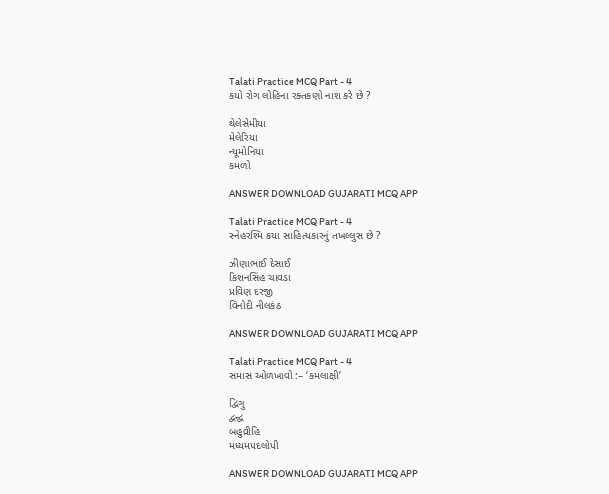Talati Practice MCQ Part - 4
કયો રોગ લોહિના રક્તકણો નાશ કરે છે ?

થેલેસેમીયા
મેલેરિયા
ન્યૂમોનિયા
કમળો

ANSWER DOWNLOAD GUJARATI MCQ APP

Talati Practice MCQ Part - 4
સ્નેહરશ્મિ કયા સાહિત્યકારનું તખલ્લુસ છે ?

ઝીણાભાઈ દેસાઈ
કિશનસિંહ ચાવડા
પ્રવિણ દરજી
વિનોદી નીલકંઠ

ANSWER DOWNLOAD GUJARATI MCQ APP

Talati Practice MCQ Part - 4
સમાસ ઓળખાવો :– ‘કમલાક્ષી’

દ્વિગુ
દ્વન્દ્વ
બહુવ્રીહિ
મધ્યમપદલોપી

ANSWER DOWNLOAD GUJARATI MCQ APP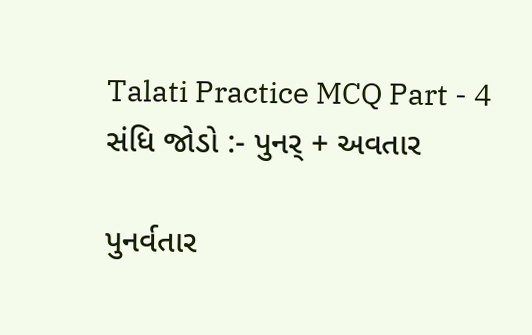Talati Practice MCQ Part - 4
સંધિ જોડો :- પુનર્ + અવતાર

પુનર્વતાર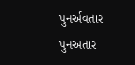પુનર્અવતાર
પુનઅતાર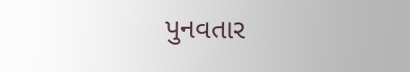પુનવતાર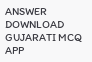ANSWER DOWNLOAD GUJARATI MCQ APP